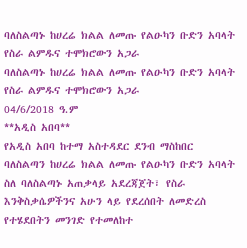ባለስልጣኑ ከሀረሬ ክልል ለመጡ የልዑካን ቡድን አባላት የስራ ልምዱና ተሞክሮውን አጋራ
ባለስልጣኑ ከሀረሬ ክልል ለመጡ የልዑካን ቡድን አባላት የስራ ልምዱና ተሞክሮውን አጋራ
04/6/2018 ዓ.ም
**አዲስ አበባ**
የአዲስ አበባ ከተማ አስተዳደር ደንብ ማስከበር ባለስልጣን ከሀረሬ ክልል ለመጡ የልዑካን ቡድን አባላት ስለ ባለስልጣኑ አጠቃላይ አደረጃጀት፣ የስራ እንቅስቃሴዎችንና አሁን ላይ የደረሰበት ለመድረስ የተሄደበትን መንገድ የተመለከተ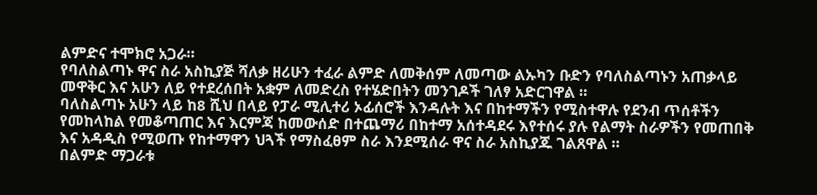ልምድና ተሞክሮ አጋራ።
የባለስልጣኑ ዋና ስራ አስኪያጅ ሻለቃ ዘሪሁን ተፈራ ልምድ ለመቅሰም ለመጣው ልኡካን ቡድን የባለስልጣኑን አጠቃላይ መዋቅር እና አሁን ለይ የተደረሰበት አቋም ለመድረስ የተሄድበትን መንገዶች ገለፃ አድርገዋል ።
ባለስልጣኑ አሁን ላይ ከ8 ሺህ በላይ የፓራ ሚሊተሪ ኦፊሰሮች እንዳሉት እና በከተማችን የሚስተዋሉ የደንብ ጥሰቶችን የመከላከል የመቆጣጠር እና እርምጃ ከመውሰድ በተጨማሪ በከተማ አሰተዳደሩ እየተሰሩ ያሉ የልማት ስራዎችን የመጠበቅ እና አዳዲስ የሚወጡ የከተማዋን ህጓች የማስፈፀም ስራ እንደሚሰራ ዋና ስራ አስኪያጁ ገልጸዋል ።
በልምድ ማጋራቱ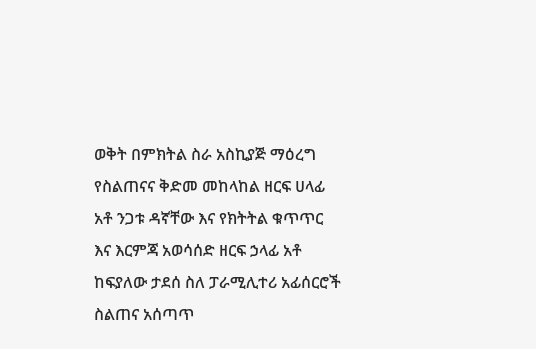ወቅት በምክትል ስራ አስኪያጅ ማዕረግ የስልጠናና ቅድመ መከላከል ዘርፍ ሀላፊ አቶ ንጋቱ ዳኛቸው እና የክትትል ቁጥጥር እና እርምጃ አወሳሰድ ዘርፍ ኃላፊ አቶ ከፍያለው ታደሰ ስለ ፓራሚሊተሪ አፊሰርሮች ስልጠና አሰጣጥ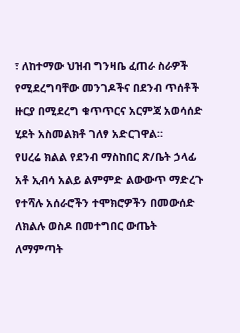፣ ለከተማው ህዝብ ግንዛቤ ፈጠራ ስራዎች የሚደረግባቸው መንገዶችና በደንብ ጥሰቶች ዙርያ በሚደረግ ቁጥጥርና አርምጃ አወሳሰድ ሂደት አስመልክቶ ገለፃ አድርገዋል።
የሀረሬ ክልል የደንብ ማስከበር ጽ/ቤት ኃላፊ አቶ ኢብሳ አልይ ልምምድ ልውውጥ ማድረጉ የተሻሉ አሰራሮችን ተሞክሮዎችን በመውሰድ ለክልሉ ወስዶ በመተግበር ውጤት ለማምጣት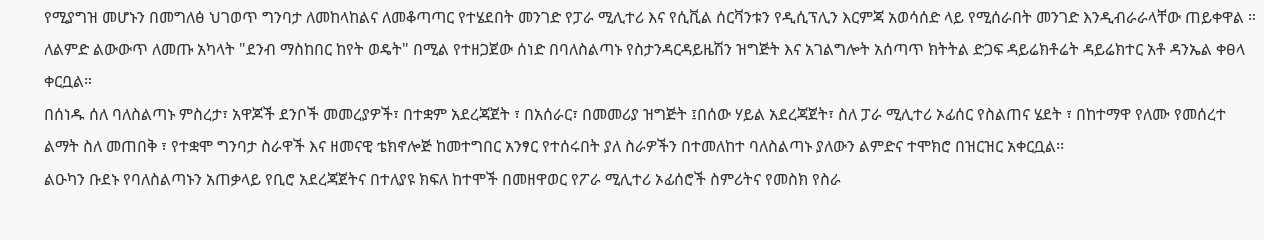የሚያግዝ መሆኑን በመግለፅ ህገወጥ ግንባታ ለመከላከልና ለመቆጣጣር የተሄደበት መንገድ የፓራ ሚሊተሪ እና የሲቪል ሰርቫንቱን የዲሲፕሊን እርምጃ አወሳሰድ ላይ የሚሰራበት መንገድ እንዲብራራላቸው ጠይቀዋል ።
ለልምድ ልውውጥ ለመጡ አካላት "ደንብ ማስከበር ከየት ወዴት" በሚል የተዘጋጀው ሰነድ በባለስልጣኑ የስታንዳርዳይዜሽን ዝግጅት እና አገልግሎት አሰጣጥ ክትትል ድጋፍ ዳይሬክቶሬት ዳይሬክተር አቶ ዳንኤል ቀፀላ ቀርቧል።
በሰነዱ ሰለ ባለስልጣኑ ምስረታ፣ አዋጆች ደንቦች መመረያዎች፣ በተቋም አደረጃጀት ፣ በአሰራር፣ በመመሪያ ዝግጅት ፤በሰው ሃይል አደረጃጀት፣ ስለ ፓራ ሚሊተሪ ኦፊሰር የስልጠና ሄደት ፣ በከተማዋ የለሙ የመሰረተ ልማት ስለ መጠበቅ ፣ የተቋሞ ግንባታ ስራዋች እና ዘመናዊ ቴክኖሎጅ ከመተግበር አንፃር የተሰሩበት ያለ ስራዎችን በተመለከተ ባለስልጣኑ ያለውን ልምድና ተሞክሮ በዝርዝር አቀርቧል፡፡
ልዑካን ቡደኑ የባለስልጣኑን አጠቃላይ የቢሮ አደረጃጀትና በተለያዩ ክፍለ ከተሞች በመዘዋወር የፖራ ሚሊተሪ ኦፊሰሮች ስምሪትና የመስክ የስራ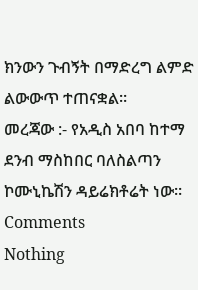ክንውን ጉብኝት በማድረግ ልምድ ልውውጥ ተጠናቋል።
መረጃው :- የአዲስ አበባ ከተማ ደንብ ማስከበር ባለስልጣን ኮሙኒኬሽን ዳይሬክቶሬት ነው።
Comments
Nothing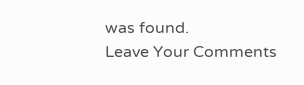was found.
Leave Your Comments